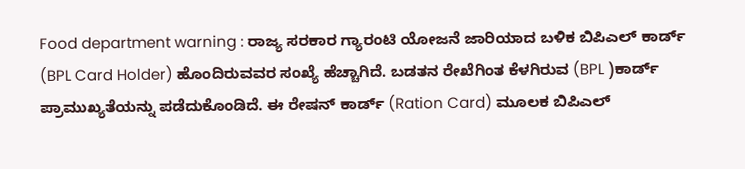Food department warning : ರಾಜ್ಯ ಸರಕಾರ ಗ್ಯಾರಂಟಿ ಯೋಜನೆ ಜಾರಿಯಾದ ಬಳಿಕ ಬಿಪಿಎಲ್ ಕಾರ್ಡ್ (BPL Card Holder) ಹೊಂದಿರುವವರ ಸಂಖ್ಯೆ ಹೆಚ್ಚಾಗಿದೆ. ಬಡತನ ರೇಖೆಗಿಂತ ಕೆಳಗಿರುವ (BPL )ಕಾರ್ಡ್ ಪ್ರಾಮುಖ್ಯತೆಯನ್ನು ಪಡೆದುಕೊಂಡಿದೆ. ಈ ರೇಷನ್ ಕಾರ್ಡ್ (Ration Card) ಮೂಲಕ ಬಿಪಿಎಲ್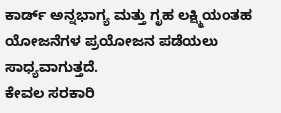ಕಾರ್ಡ್ ಅನ್ನಭಾಗ್ಯ ಮತ್ತು ಗೃಹ ಲಕ್ಷ್ಮಿಯಂತಹ ಯೋಜನೆಗಳ ಪ್ರಯೋಜನ ಪಡೆಯಲು ಸಾಧ್ಯವಾಗುತ್ತದೆ.
ಕೇವಲ ಸರಕಾರಿ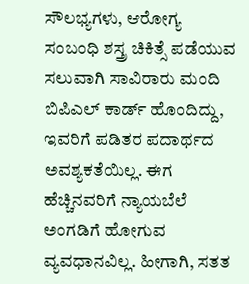ಸೌಲಭ್ಯಗಳು, ಆರೋಗ್ಯ ಸಂಬಂಧಿ ಶಸ್ತ್ರ ಚಿಕಿತ್ಸೆ ಪಡೆಯುವ ಸಲುವಾಗಿ ಸಾವಿರಾರು ಮಂದಿ ಬಿಪಿಎಲ್ ಕಾರ್ಡ್ ಹೊಂದಿದ್ದು, ಇವರಿಗೆ ಪಡಿತರ ಪದಾರ್ಥದ ಅವಶ್ಯಕತೆಯಿಲ್ಲ. ಈಗ ಹೆಚ್ಚಿನವರಿಗೆ ನ್ಯಾಯಬೆಲೆ ಅಂಗಡಿಗೆ ಹೋಗುವ ವ್ಯವಧಾನವಿಲ್ಲ. ಹೀಗಾಗಿ, ಸತತ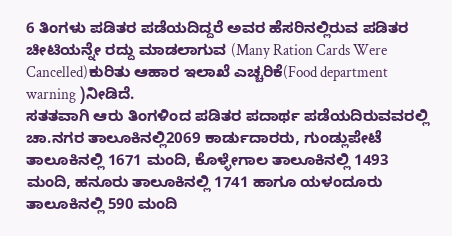6 ತಿಂಗಳು ಪಡಿತರ ಪಡೆಯದಿದ್ದರೆ ಅವರ ಹೆಸರಿನಲ್ಲಿರುವ ಪಡಿತರ ಚೀಟಿಯನ್ನೇ ರದ್ದು ಮಾಡಲಾಗುವ (Many Ration Cards Were Cancelled)ಕುರಿತು ಆಹಾರ ಇಲಾಖೆ ಎಚ್ಚರಿಕೆ(Food department warning )ನೀಡಿದೆ.
ಸತತವಾಗಿ ಆರು ತಿಂಗಳಿಂದ ಪಡಿತರ ಪದಾರ್ಥ ಪಡೆಯದಿರುವವರಲ್ಲಿ ಚಾ.ನಗರ ತಾಲೂಕಿನಲ್ಲಿ2069 ಕಾರ್ಡುದಾರರು, ಗುಂಡ್ಲುಪೇಟೆ ತಾಲೂಕಿನಲ್ಲಿ 1671 ಮಂದಿ, ಕೊಳ್ಳೇಗಾಲ ತಾಲೂಕಿನಲ್ಲಿ 1493 ಮಂದಿ, ಹನೂರು ತಾಲೂಕಿನಲ್ಲಿ 1741 ಹಾಗೂ ಯಳಂದೂರು ತಾಲೂಕಿನಲ್ಲಿ 590 ಮಂದಿ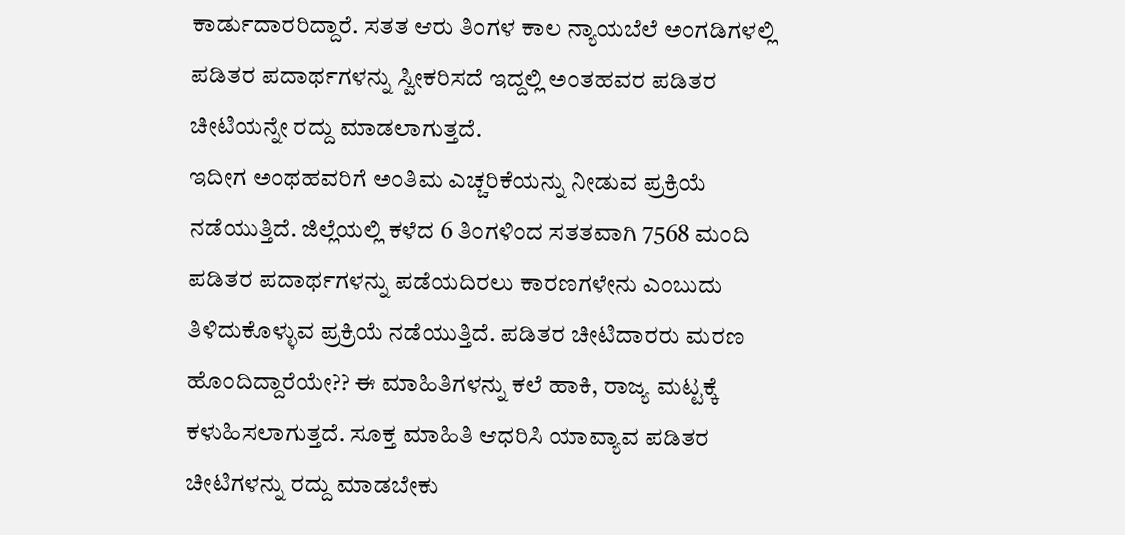ಕಾರ್ಡುದಾರರಿದ್ದಾರೆ. ಸತತ ಆರು ತಿಂಗಳ ಕಾಲ ನ್ಯಾಯಬೆಲೆ ಅಂಗಡಿಗಳಲ್ಲಿ ಪಡಿತರ ಪದಾರ್ಥಗಳನ್ನು ಸ್ವೀಕರಿಸದೆ ಇದ್ದಲ್ಲಿ ಅಂತಹವರ ಪಡಿತರ ಚೀಟಿಯನ್ನೇ ರದ್ದು ಮಾಡಲಾಗುತ್ತದೆ.
ಇದೀಗ ಅಂಥಹವರಿಗೆ ಅಂತಿಮ ಎಚ್ಚರಿಕೆಯನ್ನು ನೀಡುವ ಪ್ರಕ್ರಿಯೆ ನಡೆಯುತ್ತಿದೆ. ಜಿಲ್ಲೆಯಲ್ಲಿ ಕಳೆದ 6 ತಿಂಗಳಿಂದ ಸತತವಾಗಿ 7568 ಮಂದಿ ಪಡಿತರ ಪದಾರ್ಥಗಳನ್ನು ಪಡೆಯದಿರಲು ಕಾರಣಗಳೇನು ಎಂಬುದು ತಿಳಿದುಕೊಳ್ಳುವ ಪ್ರಕ್ರಿಯೆ ನಡೆಯುತ್ತಿದೆ. ಪಡಿತರ ಚೀಟಿದಾರರು ಮರಣ ಹೊಂದಿದ್ದಾರೆಯೇ?? ಈ ಮಾಹಿತಿಗಳನ್ನು ಕಲೆ ಹಾಕಿ, ರಾಜ್ಯ ಮಟ್ಟಕ್ಕೆ ಕಳುಹಿಸಲಾಗುತ್ತದೆ. ಸೂಕ್ತ ಮಾಹಿತಿ ಆಧರಿಸಿ ಯಾವ್ಯಾವ ಪಡಿತರ ಚೀಟಿಗಳನ್ನು ರದ್ದು ಮಾಡಬೇಕು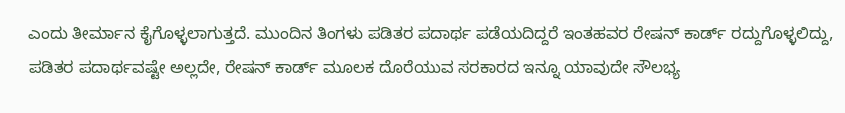ಎಂದು ತೀರ್ಮಾನ ಕೈಗೊಳ್ಳಲಾಗುತ್ತದೆ. ಮುಂದಿನ ತಿಂಗಳು ಪಡಿತರ ಪದಾರ್ಥ ಪಡೆಯದಿದ್ದರೆ ಇಂತಹವರ ರೇಷನ್ ಕಾರ್ಡ್ ರದ್ದುಗೊಳ್ಳಲಿದ್ದು, ಪಡಿತರ ಪದಾರ್ಥವಷ್ಟೇ ಅಲ್ಲದೇ, ರೇಷನ್ ಕಾರ್ಡ್ ಮೂಲಕ ದೊರೆಯುವ ಸರಕಾರದ ಇನ್ನೂ ಯಾವುದೇ ಸೌಲಭ್ಯ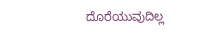ದೊರೆಯುವುದಿಲ್ಲ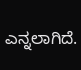ಎನ್ನಲಾಗಿದೆ.